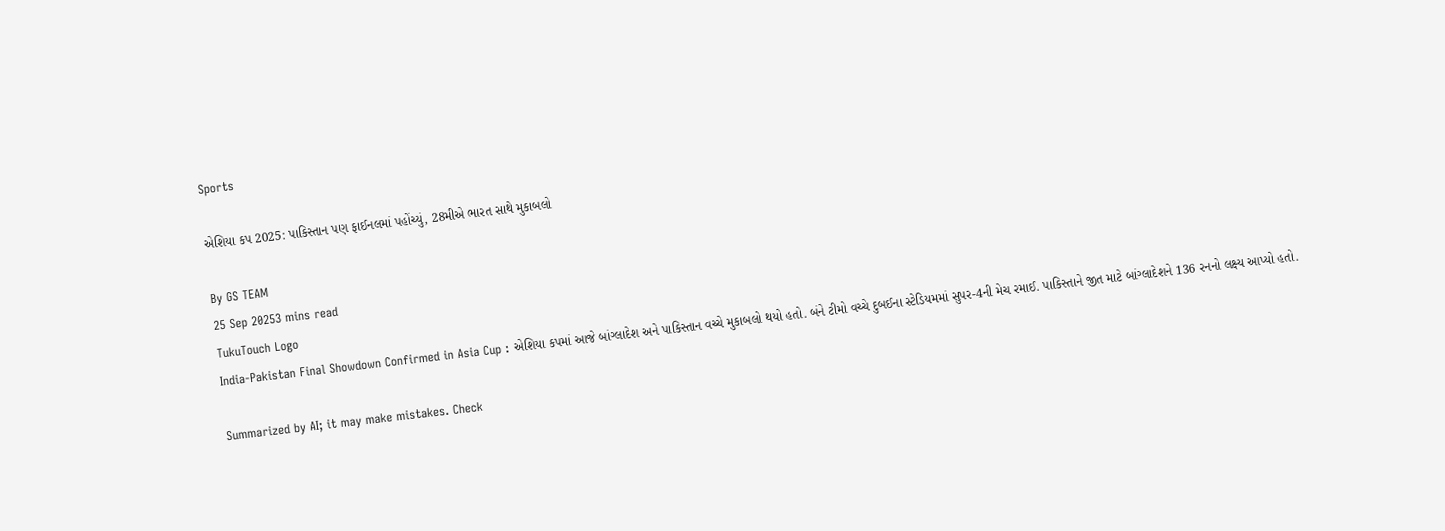Sports

એશિયા કપ 2025: પાકિસ્તાન પણ ફાઈનલમાં પહોંચ્યું, 28મીએ ભારત સાથે મુકાબલો

By GS TEAM
25 Sep 20253 mins read
TukuTouch Logo
India-Pakistan Final Showdown Confirmed in Asia Cup : એશિયા કપમાં આજે બાંગ્લાદેશ અને પાકિસ્તાન વચ્ચે મુકાબલો થયો હતો. બંને ટીમો વચ્ચે દુબઈના સ્ટેડિયમમાં સુપર-4ની મેચ રમાઈ. પાકિસ્તાને જીત માટે બાંગ્લાદેશને 136 રનનો લક્ષ્ય આપ્યો હતો.

Summarized by AI; it may make mistakes. Check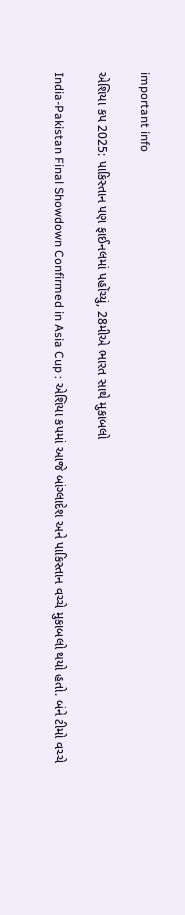important info

એશિયા કપ 2025: પાકિસ્તાન પણ ફાઈનલમાં પહોંચ્યું, 28મીએ ભારત સાથે મુકાબલો

India-Pakistan Final Showdown Confirmed in Asia Cup : એશિયા કપમાં આજે બાંગ્લાદેશ અને પાકિસ્તાન વચ્ચે મુકાબલો થયો હતો. બંને ટીમો વચ્ચે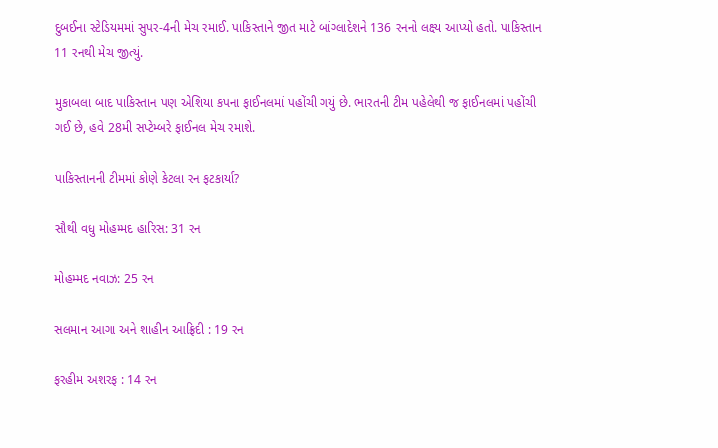દુબઈના સ્ટેડિયમમાં સુપર-4ની મેચ રમાઈ. પાકિસ્તાને જીત માટે બાંગ્લાદેશને 136 રનનો લક્ષ્ય આપ્યો હતો. પાકિસ્તાન 11 રનથી મેચ જીત્યું.

મુકાબલા બાદ પાકિસ્તાન પણ એશિયા કપના ફાઈનલમાં પહોંચી ગયું છે. ભારતની ટીમ પહેલેથી જ ફાઈનલમાં પહોંચી ગઈ છે, હવે 28મી સપ્ટેમ્બરે ફાઈનલ મેચ રમાશે.

પાકિસ્તાનની ટીમમાં કોણે કેટલા રન ફટકાર્યા?

સૌથી વધુ મોહમ્મદ હારિસ: 31 રન

મોહમ્મદ નવાઝ: 25 રન

સલમાન આગા અને શાહીન આફ્રિદી : 19 રન

ફરહીમ અશરફ : 14 રન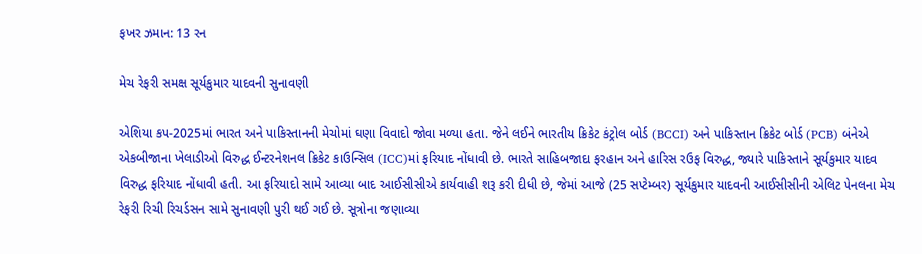ફખર ઝમાન: 13 રન

મેચ રેફરી સમક્ષ સૂર્યકુમાર યાદવની સુનાવણી

એશિયા કપ-2025માં ભારત અને પાકિસ્તાનની મેચોમાં ઘણા વિવાદો જોવા મળ્યા હતા. જેને લઈને ભારતીય ક્રિકેટ કંટ્રોલ બોર્ડ (BCCI) અને પાકિસ્તાન ક્રિકેટ બોર્ડ (PCB) બંનેએ એકબીજાના ખેલાડીઓ વિરુદ્ધ ઈન્ટરનેશનલ ક્રિકેટ કાઉન્સિલ (ICC)માં ફરિયાદ નોંધાવી છે. ભારતે સાહિબજાદા ફરહાન અને હારિસ રઉફ વિરુદ્ધ, જ્યારે પાકિસ્તાને સૂર્યકુમાર યાદવ વિરુદ્ધ ફરિયાદ નોંધાવી હતી. આ ફરિયાદો સામે આવ્યા બાદ આઈસીસીએ કાર્યવાહી શરૂ કરી દીધી છે, જેમાં આજે (25 સપ્ટેમ્બર) સૂર્યકુમાર યાદવની આઈસીસીની એલિટ પેનલના મેચ રેફરી રિચી રિચર્ડસન સામે સુનાવણી પુરી થઈ ગઈ છે. સૂત્રોના જણાવ્યા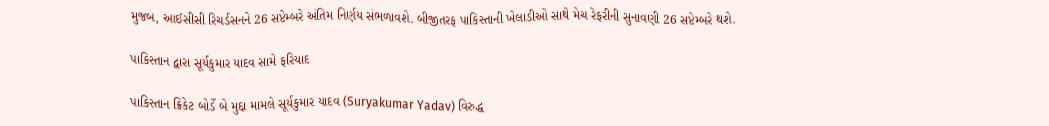મુજબ, આઈસીસી રિચર્ડસનને 26 સપ્ટેમ્બરે અંતિમ નિર્ણય સંભળાવશે. બીજીતરફ પાકિસ્તાની ખેલાડીઓ સાથે મેચ રેફરીની સુનાવણી 26 સપ્ટેમ્બરે થશે.

પાકિસ્તાન દ્વારા સૂર્યકુમાર યાદવ સામે ફરિયાદ

પાકિસ્તાન ક્રિકેટ બોર્ડે બે મુદ્દા મામલે સૂર્યકુમાર યાદવ (Suryakumar Yadav) વિરુદ્ધ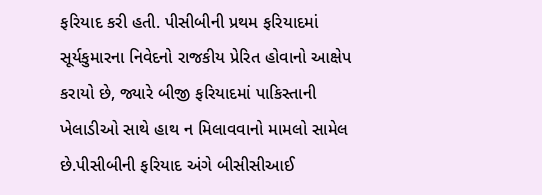ફરિયાદ કરી હતી. પીસીબીની પ્રથમ ફરિયાદમાં સૂર્યકુમારના નિવેદનો રાજકીય પ્રેરિત હોવાનો આક્ષેપ કરાયો છે, જ્યારે બીજી ફરિયાદમાં પાકિસ્તાની ખેલાડીઓ સાથે હાથ ન મિલાવવાનો મામલો સામેલ છે.પીસીબીની ફરિયાદ અંગે બીસીસીઆઈ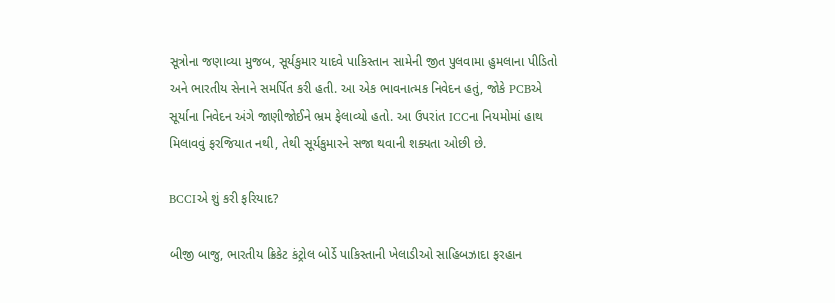સૂત્રોના જણાવ્યા મુજબ, સૂર્યકુમાર યાદવે પાકિસ્તાન સામેની જીત પુલવામા હુમલાના પીડિતો અને ભારતીય સેનાને સમર્પિત કરી હતી. આ એક ભાવનાત્મક નિવેદન હતું, જોકે PCBએ સૂર્યાના નિવેદન અંગે જાણીજોઈને ભ્રમ ફેલાવ્યો હતો. આ ઉપરાંત ICCના નિયમોમાં હાથ મિલાવવું ફરજિયાત નથી, તેથી સૂર્યકુમારને સજા થવાની શક્યતા ઓછી છે.

BCCIએ શું કરી ફરિયાદ?

બીજી બાજુ, ભારતીય ક્રિકેટ કંટ્રોલ બોર્ડે પાકિસ્તાની ખેલાડીઓ સાહિબઝાદા ફરહાન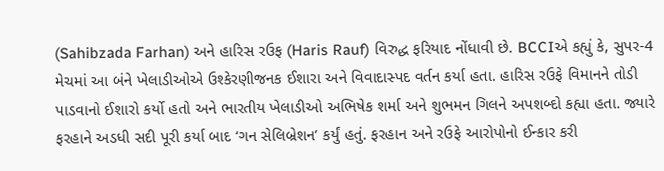(Sahibzada Farhan) અને હારિસ રઉફ (Haris Rauf) વિરુદ્ધ ફરિયાદ નોંધાવી છે. BCCIએ કહ્યું કે, સુપર-4 મેચમાં આ બંને ખેલાડીઓએ ઉશ્કેરણીજનક ઈશારા અને વિવાદાસ્પદ વર્તન કર્યા હતા. હારિસ રઉફે વિમાનને તોડી પાડવાનો ઈશારો કર્યો હતો અને ભારતીય ખેલાડીઓ અભિષેક શર્મા અને શુભમન ગિલને અપશબ્દો કહ્યા હતા. જ્યારે ફરહાને અડધી સદી પૂરી કર્યા બાદ ‘ગન સેલિબ્રેશન’ કર્યું હતું. ફરહાન અને રઉફે આરોપોનો ઈન્કાર કરી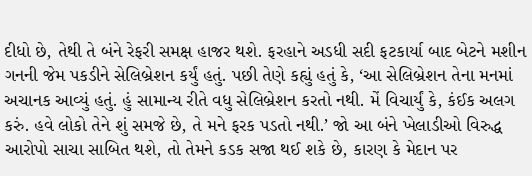દીધો છે, તેથી તે બંને રેફરી સમક્ષ હાજર થશે. ફરહાને અડધી સદી ફટકાર્યા બાદ બેટને મશીન ગનની જેમ પકડીને સેલિબ્રેશન કર્યું હતું. પછી તેણે કહ્યું હતું કે, ‘આ સેલિબ્રેશન તેના મનમાં અચાનક આવ્યું હતું. હું સામાન્ય રીતે વધુ સેલિબ્રેશન કરતો નથી. મેં વિચાર્યું કે, કંઈક અલગ કરું. હવે લોકો તેને શું સમજે છે, તે મને ફરક પડતો નથી.’ જો આ બંને ખેલાડીઓ વિરુદ્ધ આરોપો સાચા સાબિત થશે, તો તેમને કડક સજા થઈ શકે છે, કારણ કે મેદાન પર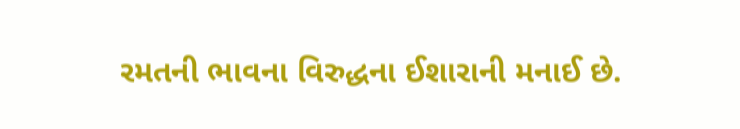રમતની ભાવના વિરુદ્ધના ઈશારાની મનાઈ છે.